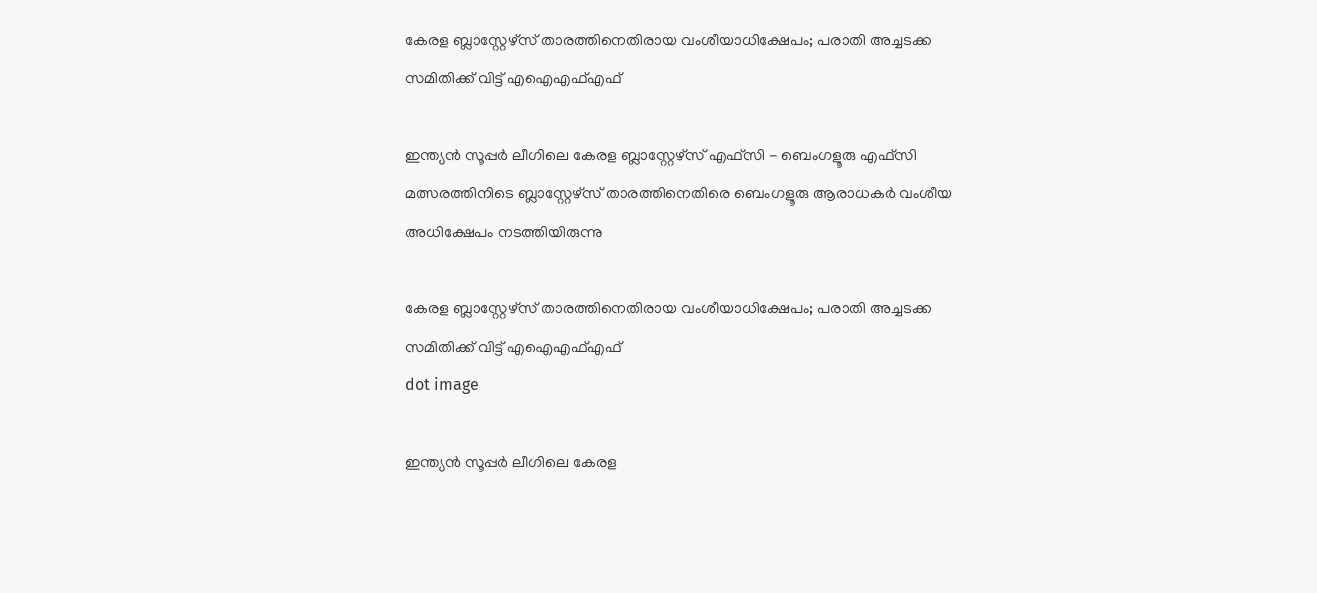കേരള ബ്ലാസ്റ്റേഴ്‌സ് താരത്തിനെതിരായ വംശീയാധിക്ഷേപം; പരാതി അച്ചടക്ക സമിതിക്ക് വിട്ട് എഐഎഫ്എഫ്

ഇന്ത്യൻ സൂപ്പർ ലീഗിലെ കേരള ബ്ലാസ്റ്റേഴ്‌സ് എഫ്‌സി - ബെംഗളൂരു എഫ്‌സി മത്സരത്തിനിടെ ബ്ലാസ്റ്റേഴ്‌സ് താരത്തിനെതിരെ ബെംഗളൂരു ആരാധകർ വംശീയ അധിക്ഷേപം നടത്തിയിരുന്നു

കേരള ബ്ലാസ്റ്റേഴ്‌സ് താരത്തിനെതിരായ വംശീയാധിക്ഷേപം; പരാതി അച്ചടക്ക സമിതിക്ക് വിട്ട് എഐഎഫ്എഫ്
dot image

ഇന്ത്യൻ സൂപ്പർ ലീഗിലെ കേരള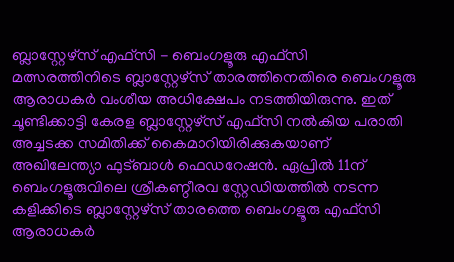ബ്ലാസ്റ്റേഴ്‌സ് എഫ്‌സി - ബെംഗളൂരു എഫ്‌സി മത്സരത്തിനിടെ ബ്ലാസ്റ്റേഴ്‌സ് താരത്തിനെതിരെ ബെംഗളൂരു ആരാധകർ വംശീയ അധിക്ഷേപം നടത്തിയിരുന്നു. ഇത് ചൂണ്ടിക്കാട്ടി കേരള ബ്ലാസ്റ്റേഴ്സ് എഫ്‌സി നൽകിയ പരാതി അച്ചടക്ക സമിതിക്ക് കൈമാറിയിരിക്കുകയാണ് അഖിലേന്ത്യാ ഫുട്ബാൾ ഫെഡറേഷൻ. ഏപ്രിൽ 11ന് ബെംഗളൂരുവിലെ ശ്രീകണ്ഠീരവ സ്റ്റേഡിയത്തിൽ നടന്ന കളിക്കിടെ ബ്ലാസ്റ്റേഴ്സ് താരത്തെ ബെംഗളൂരു എഫ്സി ആരാധകർ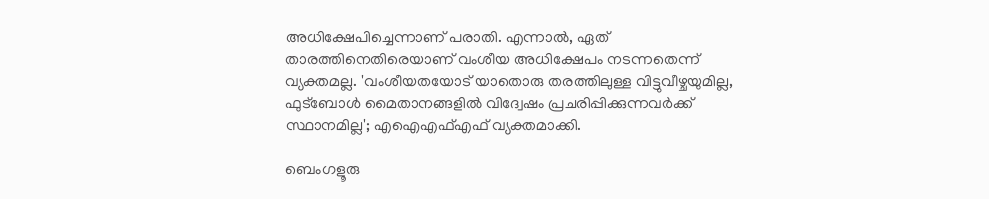അധിക്ഷേപിച്ചെന്നാണ് പരാതി. എന്നാൽ, ഏത് താരത്തിനെതിരെയാണ് വംശീയ അധിക്ഷേപം നടന്നതെന്ന് വ്യക്തമല്ല. 'വംശീയതയോട് യാതൊരു തരത്തിലുള്ള വിട്ടുവീഴ്ചയുമില്ല, ഫുട്ബോൾ മൈതാനങ്ങളിൽ വിദ്വേഷം പ്രചരിപ്പിക്കുന്നവർക്ക് സ്ഥാനമില്ല'; എഐഎഫ്എഫ് വ്യക്തമാക്കി.

ബെംഗളൂരു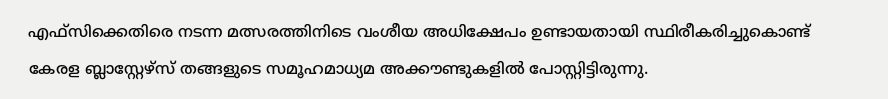എഫ്‌സിക്കെതിരെ നടന്ന മത്സരത്തിനിടെ വംശീയ അധിക്ഷേപം ഉണ്ടായതായി സ്ഥിരീകരിച്ചുകൊണ്ട് കേരള ബ്ലാസ്റ്റേഴ്സ് തങ്ങളുടെ സമൂഹമാധ്യമ അക്കൗണ്ടുകളിൽ പോസ്റ്റിട്ടിരുന്നു.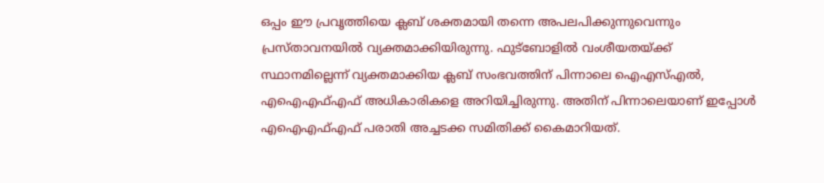ഒപ്പം ഈ പ്രവൃത്തിയെ ക്ലബ് ശക്തമായി തന്നെ അപലപിക്കുന്നുവെന്നും പ്രസ്താവനയില്‍ വ്യക്തമാക്കിയിരുന്നു. ഫുട്ബോളിൽ വംശീയതയ്ക്ക് സ്ഥാനമില്ലെന്ന് വ്യക്തമാക്കിയ ക്ലബ് സംഭവത്തിന് പിന്നാലെ ഐ‌എസ്‌എൽ, എ‌ഐ‌എഫ്‌എഫ് അധികാരികളെ അറിയിച്ചിരുന്നു. അതിന് പിന്നാലെയാണ് ഇപ്പോൾ എഐഎഫ്എഫ് പരാതി അച്ചടക്ക സമിതിക്ക് കൈമാറിയത്.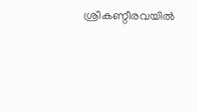ശ്രീകണ്ഠീരവയിൽ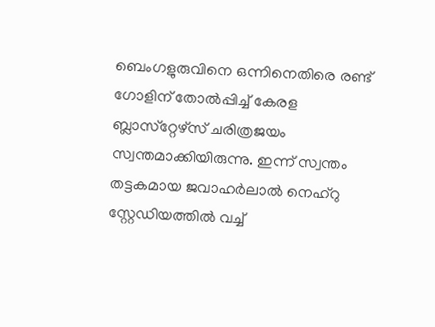ബെംഗളുരുവിനെ ഒന്നിനെതിരെ രണ്ട് ഗോളിന് തോൽപ്പിച്ച് കേരള ബ്ലാസ്‌റ്റേഴ്‌സ് ചരിത്രജയം സ്വന്തമാക്കിയിരുന്നു. ഇന്ന് സ്വന്തം തട്ടകമായ ജവാഹർലാൽ നെഹ്‌റു സ്റ്റേഡിയത്തിൽ വച്ച്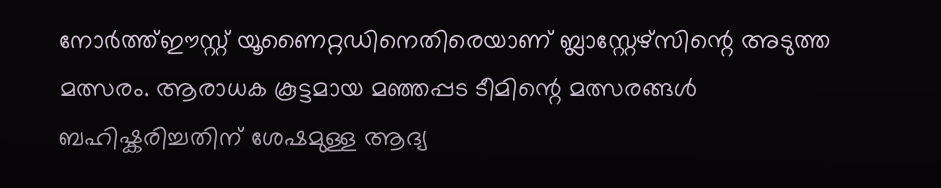നോർത്ത്ഈസ്റ്റ് യൂണൈറ്റഡിനെതിരെയാണ് ബ്ലാസ്റ്റേഴ്സിന്റെ അടുത്ത മത്സരം. ആരാധക കൂട്ടമായ മഞ്ഞപ്പട ടീമിന്റെ മത്സരങ്ങൾ ബഹിഷ്കരിച്ചതിന് ശേഷമുള്ള ആദ്യ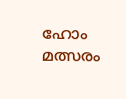ഹോം മത്സരം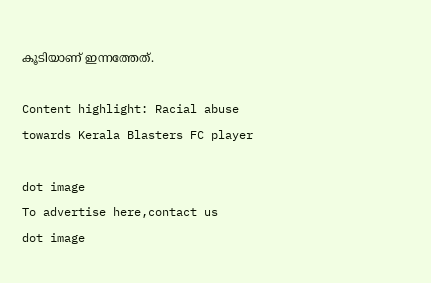കൂടിയാണ് ഇന്നത്തേത്.

Content highlight: Racial abuse towards Kerala Blasters FC player

dot image
To advertise here,contact us
dot image